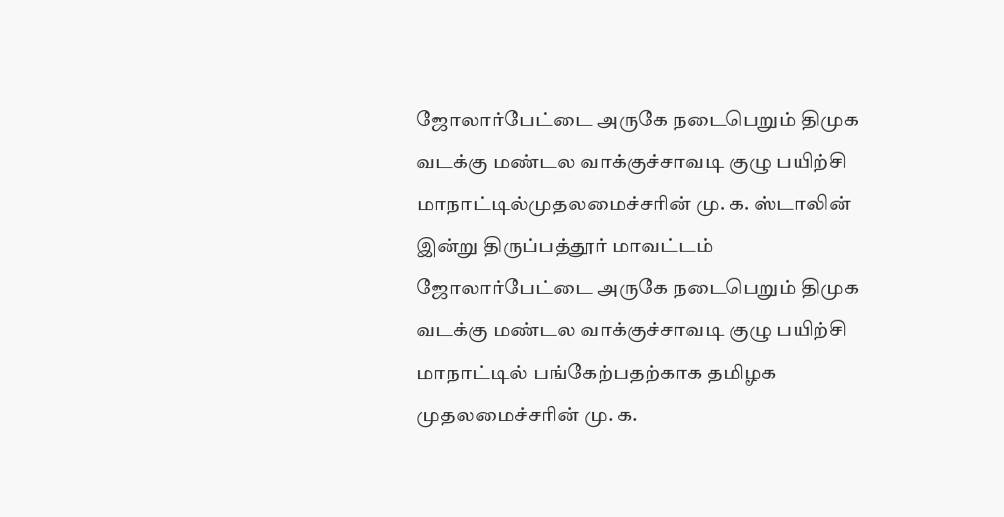ஜோலார்பேட்டை அருகே நடைபெறும் திமுக வடக்கு மண்டல வாக்குச்சாவடி குழு பயிற்சி மாநாட்டில்முதலமைச்சரின் மு. க. ஸ்டாலின்
இன்று திருப்பத்தூர் மாவட்டம் ஜோலார்பேட்டை அருகே நடைபெறும் திமுக வடக்கு மண்டல வாக்குச்சாவடி குழு பயிற்சி மாநாட்டில் பங்கேற்பதற்காக தமிழக முதலமைச்சரின் மு. க.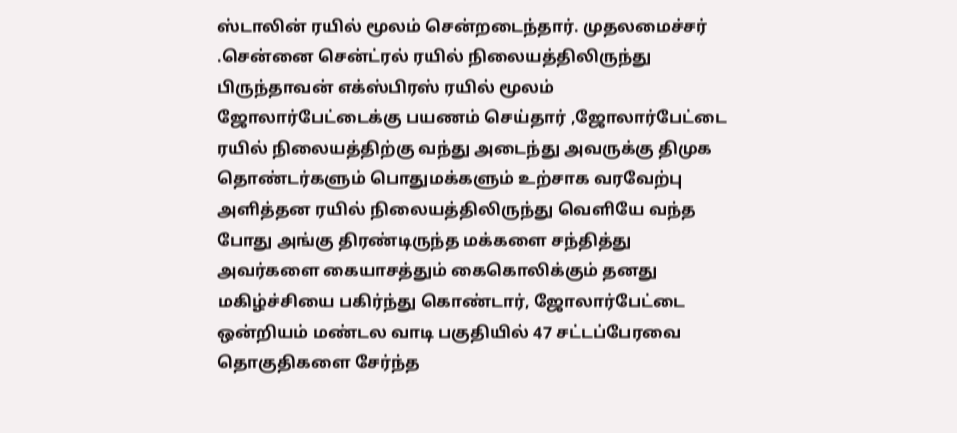ஸ்டாலின் ரயில் மூலம் சென்றடைந்தார். முதலமைச்சர் .சென்னை சென்ட்ரல் ரயில் நிலையத்திலிருந்து பிருந்தாவன் எக்ஸ்பிரஸ் ரயில் மூலம் ஜோலார்பேட்டைக்கு பயணம் செய்தார் ,ஜோலார்பேட்டை ரயில் நிலையத்திற்கு வந்து அடைந்து அவருக்கு திமுக தொண்டர்களும் பொதுமக்களும் உற்சாக வரவேற்பு அளித்தன ரயில் நிலையத்திலிருந்து வெளியே வந்த போது அங்கு திரண்டிருந்த மக்களை சந்தித்து அவர்களை கையாசத்தும் கைகொலிக்கும் தனது மகிழ்ச்சியை பகிர்ந்து கொண்டார், ஜோலார்பேட்டை ஒன்றியம் மண்டல வாடி பகுதியில் 47 சட்டப்பேரவை தொகுதிகளை சேர்ந்த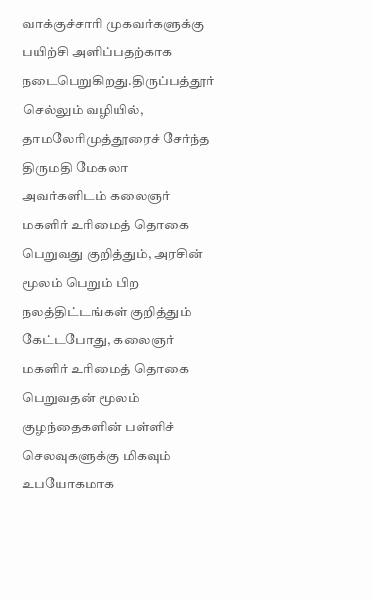வாக்குச்சாரி முகவர்களுக்கு பயிற்சி அளிப்பதற்காக நடைபெறுகிறது.திருப்பத்தூர் செல்லும் வழியில், தாமலேரிமுத்தூரைச் சேர்ந்த திருமதி மேகலா அவர்களிடம் கலைஞர் மகளிர் உரிமைத் தொகை பெறுவது குறித்தும், அரசின் மூலம் பெறும் பிற நலத்திட்டங்கள் குறித்தும் கேட்டபோது, கலைஞர் மகளிர் உரிமைத் தொகை பெறுவதன் மூலம் குழந்தைகளின் பள்ளிச் செலவுகளுக்கு மிகவும் உபயோகமாக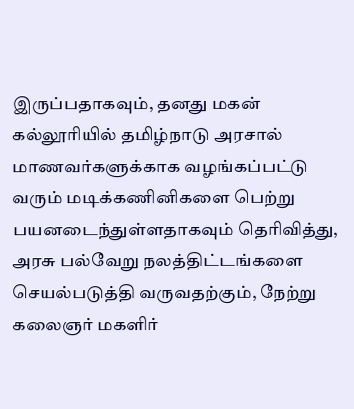இருப்பதாகவும், தனது மகன் கல்லூரியில் தமிழ்நாடு அரசால் மாணவர்களுக்காக வழங்கப்பட்டு வரும் மடிக்கணினிகளை பெற்று பயனடைந்துள்ளதாகவும் தெரிவித்து, அரசு பல்வேறு நலத்திட்டங்களை செயல்படுத்தி வருவதற்கும், நேற்று கலைஞர் மகளிர்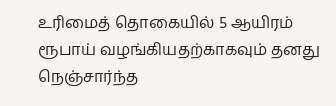உரிமைத் தொகையில் 5 ஆயிரம் ரூபாய் வழங்கியதற்காகவும் தனது நெஞ்சார்ந்த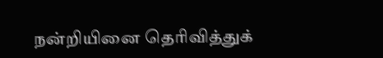நன்றியினை தெரிவித்துக்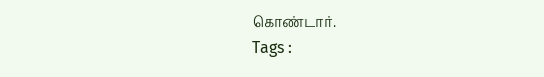கொண்டார்.
Tags :